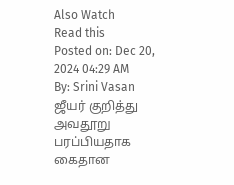Also Watch
Read this
Posted on: Dec 20, 2024 04:29 AM
By: Srini Vasan
ஜீயர் குறித்து அவதூறு பரப்பியதாக கைதான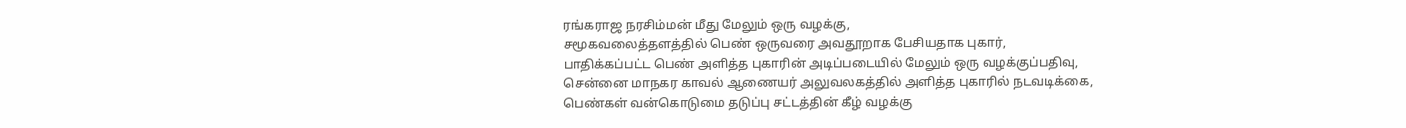ரங்கராஜ நரசிம்மன் மீது மேலும் ஒரு வழக்கு,
சமூகவலைத்தளத்தில் பெண் ஒருவரை அவதூறாக பேசியதாக புகார்,
பாதிக்கப்பட்ட பெண் அளித்த புகாரின் அடிப்படையில் மேலும் ஒரு வழக்குப்பதிவு,
சென்னை மாநகர காவல் ஆணையர் அலுவலகத்தில் அளித்த புகாரில் நடவடிக்கை,
பெண்கள் வன்கொடுமை தடுப்பு சட்டத்தின் கீழ் வழக்கு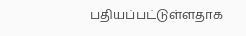பதியப்பட்டுள்ளதாக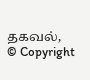தகவல்,
© Copyright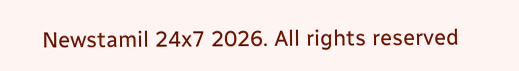Newstamil 24x7 2026. All rights reserved